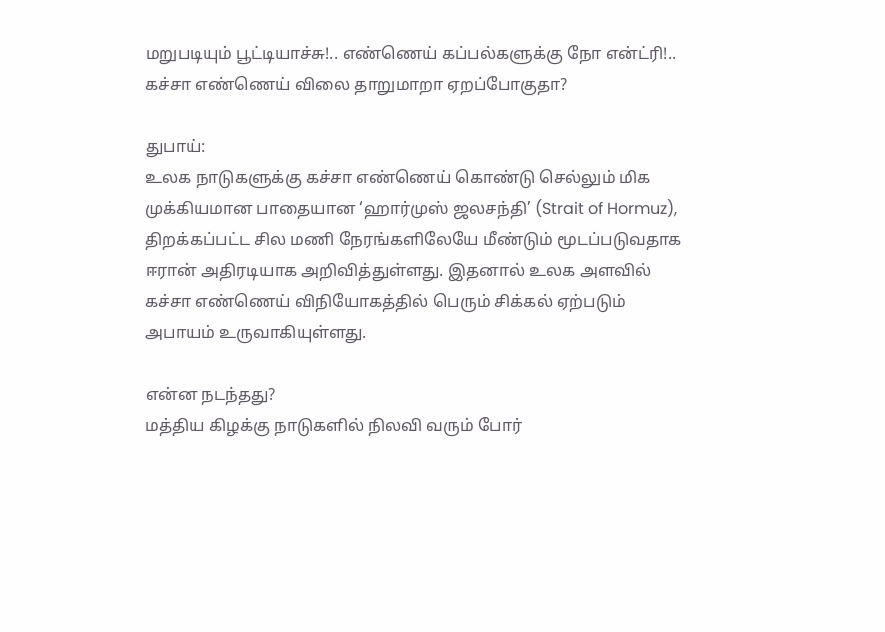மறுபடியும் பூட்டியாச்சு!.. எண்ணெய் கப்பல்களுக்கு நோ என்ட்ரி!.. கச்சா எண்ணெய் விலை தாறுமாறா ஏறப்போகுதா?

துபாய்:
உலக நாடுகளுக்கு கச்சா எண்ணெய் கொண்டு செல்லும் மிக முக்கியமான பாதையான ‘ஹார்முஸ் ஜலசந்தி’ (Strait of Hormuz), திறக்கப்பட்ட சில மணி நேரங்களிலேயே மீண்டும் மூடப்படுவதாக ஈரான் அதிரடியாக அறிவித்துள்ளது. இதனால் உலக அளவில் கச்சா எண்ணெய் விநியோகத்தில் பெரும் சிக்கல் ஏற்படும் அபாயம் உருவாகியுள்ளது.

என்ன நடந்தது?
மத்திய கிழக்கு நாடுகளில் நிலவி வரும் போர்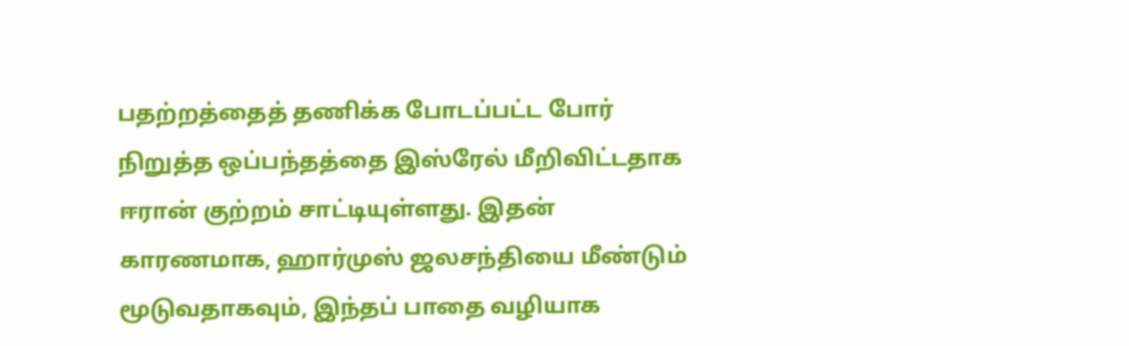பதற்றத்தைத் தணிக்க போடப்பட்ட போர் நிறுத்த ஒப்பந்தத்தை இஸ்ரேல் மீறிவிட்டதாக ஈரான் குற்றம் சாட்டியுள்ளது. இதன் காரணமாக, ஹார்முஸ் ஜலசந்தியை மீண்டும் மூடுவதாகவும், இந்தப் பாதை வழியாக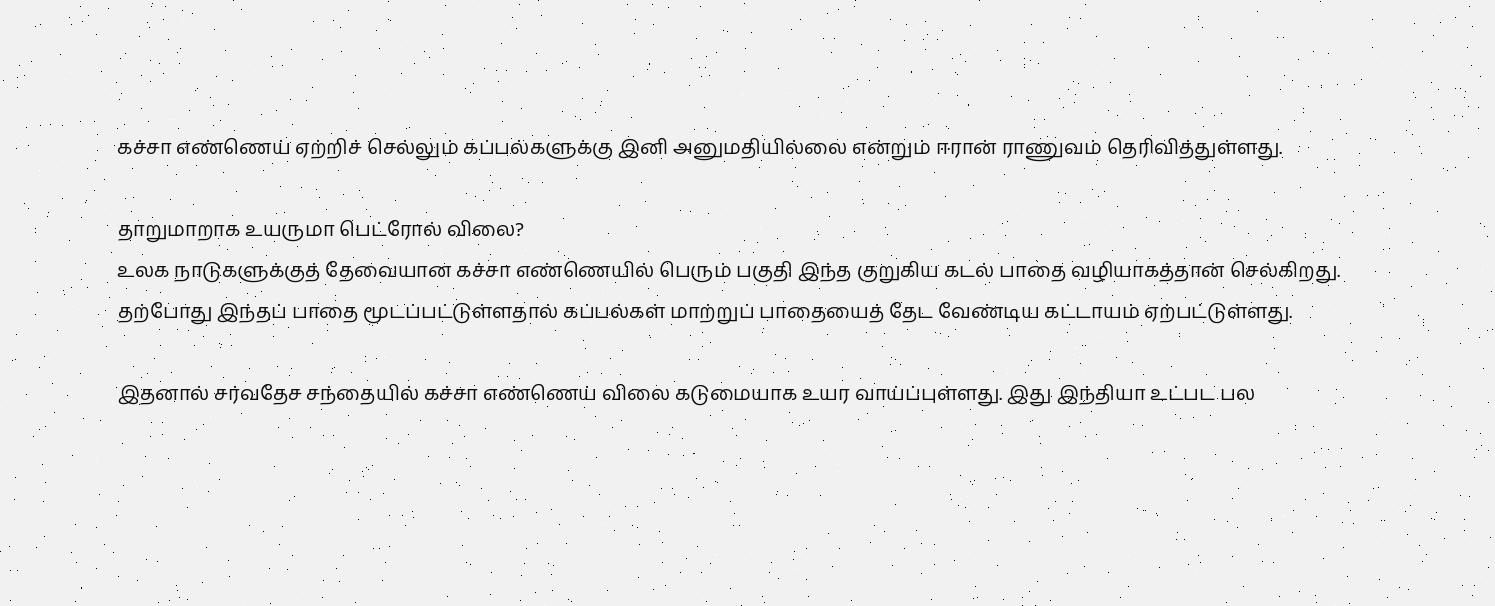கச்சா எண்ணெய் ஏற்றிச் செல்லும் கப்பல்களுக்கு இனி அனுமதியில்லை என்றும் ஈரான் ராணுவம் தெரிவித்துள்ளது.

தாறுமாறாக உயருமா பெட்ரோல் விலை?
உலக நாடுகளுக்குத் தேவையான கச்சா எண்ணெயில் பெரும் பகுதி இந்த குறுகிய கடல் பாதை வழியாகத்தான் செல்கிறது. தற்போது இந்தப் பாதை மூடப்பட்டுள்ளதால் கப்பல்கள் மாற்றுப் பாதையைத் தேட வேண்டிய கட்டாயம் ஏற்பட்டுள்ளது.

இதனால் சர்வதேச சந்தையில் கச்சா எண்ணெய் விலை கடுமையாக உயர வாய்ப்புள்ளது. இது இந்தியா உட்பட பல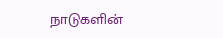நாடுகளின்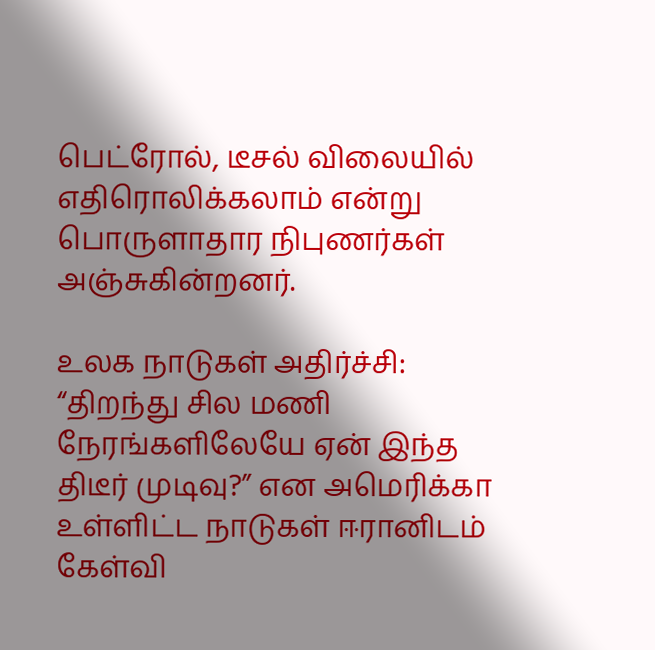பெட்ரோல், டீசல் விலையில் எதிரொலிக்கலாம் என்று பொருளாதார நிபுணர்கள் அஞ்சுகின்றனர்.

உலக நாடுகள் அதிர்ச்சி:
“திறந்து சில மணி நேரங்களிலேயே ஏன் இந்த திடீர் முடிவு?” என அமெரிக்கா உள்ளிட்ட நாடுகள் ஈரானிடம் கேள்வி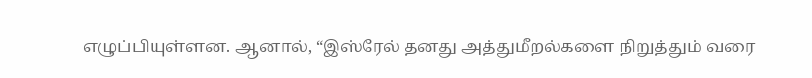எழுப்பியுள்ளன. ஆனால், “இஸ்ரேல் தனது அத்துமீறல்களை நிறுத்தும் வரை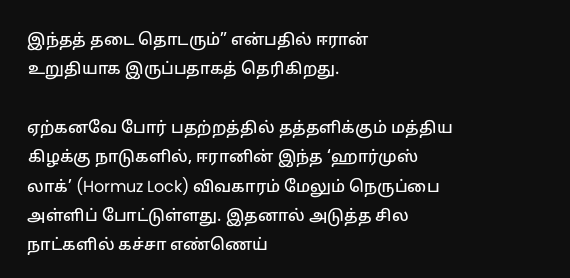இந்தத் தடை தொடரும்” என்பதில் ஈரான் உறுதியாக இருப்பதாகத் தெரிகிறது.

ஏற்கனவே போர் பதற்றத்தில் தத்தளிக்கும் மத்திய கிழக்கு நாடுகளில், ஈரானின் இந்த ‘ஹார்முஸ் லாக்’ (Hormuz Lock) விவகாரம் மேலும் நெருப்பை அள்ளிப் போட்டுள்ளது. இதனால் அடுத்த சில நாட்களில் கச்சா எண்ணெய்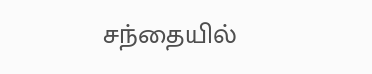சந்தையில்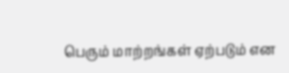பெரும் மாற்றங்கள் ஏற்படும் என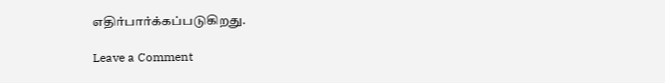எதிர்பார்க்கப்படுகிறது.

Leave a Comment